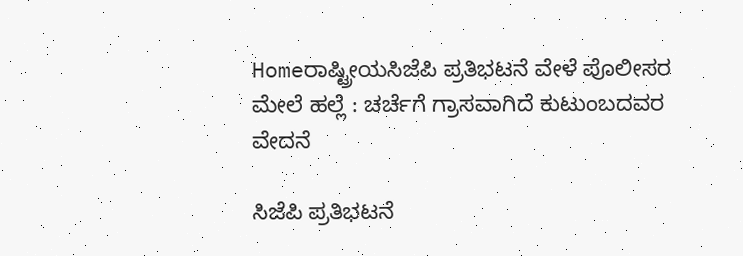Homeರಾಷ್ಟ್ರೀಯಸಿಜೆಪಿ ಪ್ರತಿಭಟನೆ ವೇಳೆ ಪೊಲೀಸರ ಮೇಲೆ ಹಲ್ಲೆ : ಚರ್ಚೆಗೆ ಗ್ರಾಸವಾಗಿದೆ ಕುಟುಂಬದವರ ವೇದನೆ

ಸಿಜೆಪಿ ಪ್ರತಿಭಟನೆ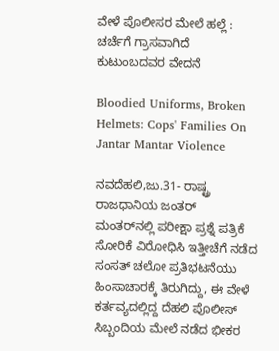ವೇಳೆ ಪೊಲೀಸರ ಮೇಲೆ ಹಲ್ಲೆ : ಚರ್ಚೆಗೆ ಗ್ರಾಸವಾಗಿದೆ ಕುಟುಂಬದವರ ವೇದನೆ

Bloodied Uniforms, Broken Helmets: Cops' Families On Jantar Mantar Violence

ನವದೆಹಲಿ,ಜು.31- ರಾಷ್ಟ್ರ ರಾಜಧಾನಿಯ ಜಂತರ್‌ ಮಂತರ್‌ನಲ್ಲಿ ಪರೀಕ್ಷಾ ಪ್ರಶ್ನೆ ಪತ್ರಿಕೆ ಸೋರಿಕೆ ವಿರೋಧಿಸಿ ಇತ್ತೀಚೆಗೆ ನಡೆದ ಸಂಸತ್‌ ಚಲೋ ಪ್ರತಿಭಟನೆಯು ಹಿಂಸಾಚಾರಕ್ಕೆ ತಿರುಗಿದ್ದು, ಈ ವೇಳೆ ಕರ್ತವ್ಯದಲ್ಲಿದ್ದ ದೆಹಲಿ ಪೊಲೀಸ್‌‍ ಸಿಬ್ಬಂದಿಯ ಮೇಲೆ ನಡೆದ ಭೀಕರ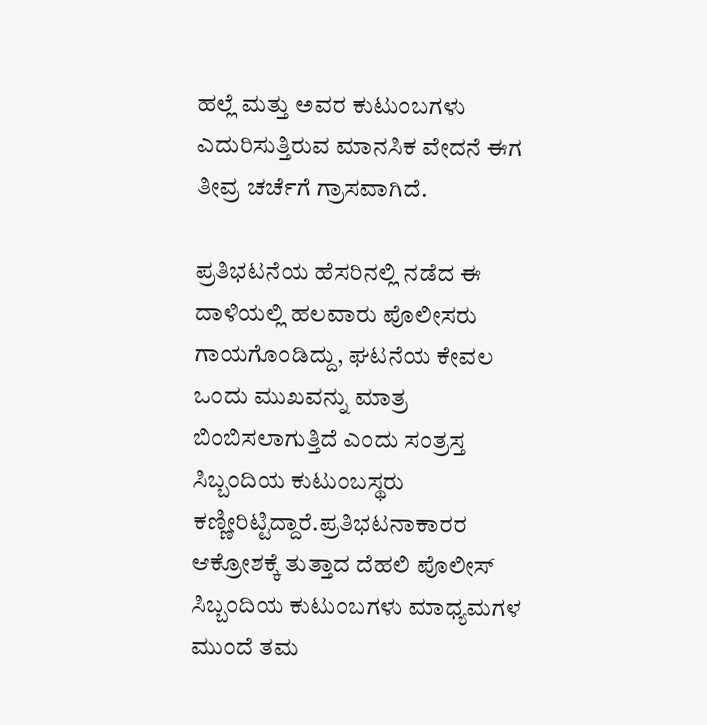ಹಲ್ಲೆ ಮತ್ತು ಅವರ ಕುಟುಂಬಗಳು ಎದುರಿಸುತ್ತಿರುವ ಮಾನಸಿಕ ವೇದನೆ ಈಗ ತೀವ್ರ ಚರ್ಚೆಗೆ ಗ್ರಾಸವಾಗಿದೆ.

ಪ್ರತಿಭಟನೆಯ ಹೆಸರಿನಲ್ಲಿ ನಡೆದ ಈ ದಾಳಿಯಲ್ಲಿ ಹಲವಾರು ಪೊಲೀಸರು ಗಾಯಗೊಂಡಿದ್ದು, ಘಟನೆಯ ಕೇವಲ ಒಂದು ಮುಖವನ್ನು ಮಾತ್ರ ಬಿಂಬಿಸಲಾಗುತ್ತಿದೆ ಎಂದು ಸಂತ್ರಸ್ತ ಸಿಬ್ಬಂದಿಯ ಕುಟುಂಬಸ್ಥರು ಕಣ್ಣೀರಿಟ್ಟಿದ್ದಾರೆ.ಪ್ರತಿಭಟನಾಕಾರರ ಆಕ್ರೋಶಕ್ಕೆ ತುತ್ತಾದ ದೆಹಲಿ ಪೊಲೀಸ್‌‍ ಸಿಬ್ಬಂದಿಯ ಕುಟುಂಬಗಳು ಮಾಧ್ಯಮಗಳ ಮುಂದೆ ತಮ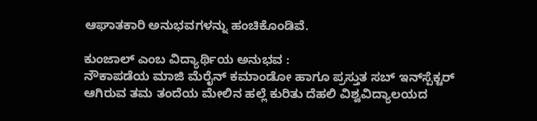ಆಘಾತಕಾರಿ ಅನುಭವಗಳನ್ನು ಹಂಚಿಕೊಂಡಿವೆ.

ಕುಂಜಾಲ್‌ ಎಂಬ ವಿದ್ಯಾರ್ಥಿಯ ಅನುಭವ :
ನೌಕಾಪಡೆಯ ಮಾಜಿ ಮೆರೈನ್‌ ಕಮಾಂಡೋ ಹಾಗೂ ಪ್ರಸ್ತುತ ಸಬ್‌ ಇನ್‌ಸ್ಪೆಕ್ಟರ್‌ ಆಗಿರುವ ತಮ ತಂದೆಯ ಮೇಲಿನ ಹಲ್ಲೆ ಕುರಿತು ದೆಹಲಿ ವಿಶ್ವವಿದ್ಯಾಲಯದ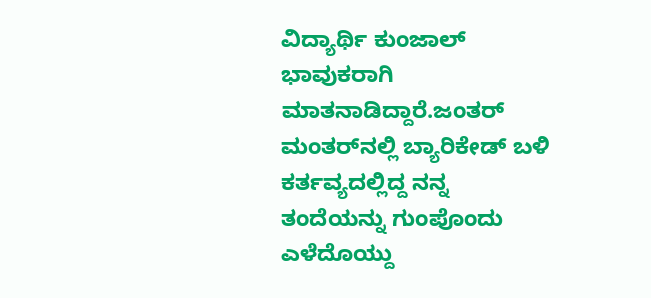ವಿದ್ಯಾರ್ಥಿ ಕುಂಜಾಲ್‌ ಭಾವುಕರಾಗಿ ಮಾತನಾಡಿದ್ದಾರೆ.ಜಂತರ್‌ ಮಂತರ್‌ನಲ್ಲಿ ಬ್ಯಾರಿಕೇಡ್‌ ಬಳಿ ಕರ್ತವ್ಯದಲ್ಲಿದ್ದ ನನ್ನ ತಂದೆಯನ್ನು ಗುಂಪೊಂದು ಎಳೆದೊಯ್ದು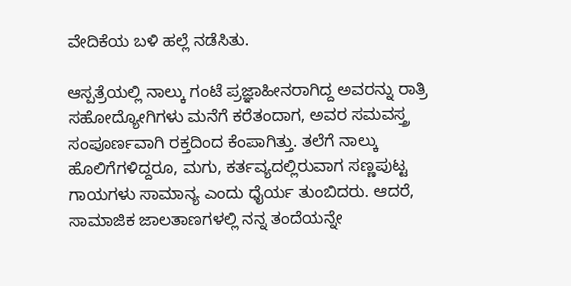ವೇದಿಕೆಯ ಬಳಿ ಹಲ್ಲೆ ನಡೆಸಿತು.

ಆಸ್ಪತ್ರೆಯಲ್ಲಿ ನಾಲ್ಕು ಗಂಟೆ ಪ್ರಜ್ಞಾಹೀನರಾಗಿದ್ದ ಅವರನ್ನು ರಾತ್ರಿ ಸಹೋದ್ಯೋಗಿಗಳು ಮನೆಗೆ ಕರೆತಂದಾಗ, ಅವರ ಸಮವಸ್ತ್ರ ಸಂಪೂರ್ಣವಾಗಿ ರಕ್ತದಿಂದ ಕೆಂಪಾಗಿತ್ತು. ತಲೆಗೆ ನಾಲ್ಕು ಹೊಲಿಗೆಗಳಿದ್ದರೂ, ಮಗು, ಕರ್ತವ್ಯದಲ್ಲಿರುವಾಗ ಸಣ್ಣಪುಟ್ಟ ಗಾಯಗಳು ಸಾಮಾನ್ಯ ಎಂದು ಧೈರ್ಯ ತುಂಬಿದರು. ಆದರೆ, ಸಾಮಾಜಿಕ ಜಾಲತಾಣಗಳಲ್ಲಿ ನನ್ನ ತಂದೆಯನ್ನೇ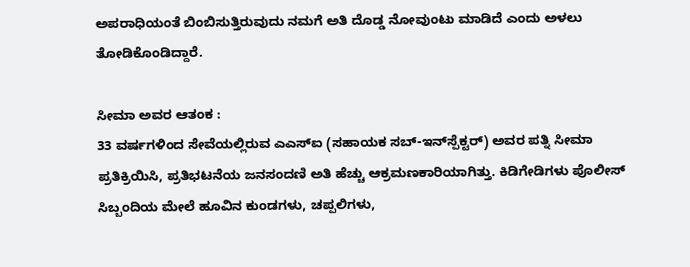ಅಪರಾಧಿಯಂತೆ ಬಿಂಬಿಸುತ್ತಿರುವುದು ನಮಗೆ ಅತಿ ದೊಡ್ಡ ನೋವುಂಟು ಮಾಡಿದೆ ಎಂದು ಅಳಲು ತೋಡಿಕೊಂಡಿದ್ದಾರೆ.

ಸೀಮಾ ಅವರ ಆತಂಕ :
33 ವರ್ಷಗಳಿಂದ ಸೇವೆಯಲ್ಲಿರುವ ಎಎಸ್‌‍ಐ (ಸಹಾಯಕ ಸಬ್‌‍-ಇನ್‌ಸ್ಪೆಕ್ಟರ್‌) ಅವರ ಪತ್ನಿ ಸೀಮಾ ಪ್ರತಿಕ್ರಿಯಿಸಿ, ಪ್ರತಿಭಟನೆಯ ಜನಸಂದಣಿ ಅತಿ ಹೆಚ್ಚು ಆಕ್ರಮಣಕಾರಿಯಾಗಿತ್ತು. ಕಿಡಿಗೇಡಿಗಳು ಪೊಲೀಸ್‌‍ ಸಿಬ್ಬಂದಿಯ ಮೇಲೆ ಹೂವಿನ ಕುಂಡಗಳು, ಚಪ್ಪಲಿಗಳು,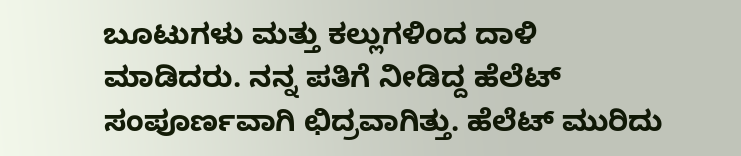ಬೂಟುಗಳು ಮತ್ತು ಕಲ್ಲುಗಳಿಂದ ದಾಳಿ ಮಾಡಿದರು. ನನ್ನ ಪತಿಗೆ ನೀಡಿದ್ದ ಹೆಲೆಟ್‌ ಸಂಪೂರ್ಣವಾಗಿ ಛಿದ್ರವಾಗಿತ್ತು. ಹೆಲೆಟ್‌ ಮುರಿದು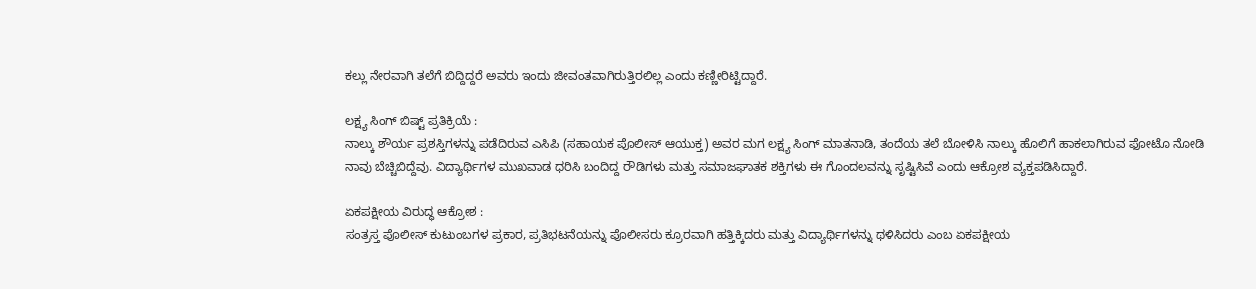ಕಲ್ಲು ನೇರವಾಗಿ ತಲೆಗೆ ಬಿದ್ದಿದ್ದರೆ ಅವರು ಇಂದು ಜೀವಂತವಾಗಿರುತ್ತಿರಲಿಲ್ಲ ಎಂದು ಕಣ್ಣೀರಿಟ್ಟಿದ್ದಾರೆ.

ಲಕ್ಷ್ಯ ಸಿಂಗ್‌ ಬಿಷ್ಟ್ ಪ್ರತಿಕ್ರಿಯೆ :
ನಾಲ್ಕು ಶೌರ್ಯ ಪ್ರಶಸ್ತಿಗಳನ್ನು ಪಡೆದಿರುವ ಎಸಿಪಿ (ಸಹಾಯಕ ಪೊಲೀಸ್‌‍ ಆಯುಕ್ತ) ಅವರ ಮಗ ಲಕ್ಷ್ಯ ಸಿಂಗ್‌ ಮಾತನಾಡಿ, ತಂದೆಯ ತಲೆ ಬೋಳಿಸಿ ನಾಲ್ಕು ಹೊಲಿಗೆ ಹಾಕಲಾಗಿರುವ ಫೋಟೊ ನೋಡಿ ನಾವು ಬೆಚ್ಚಿಬಿದ್ದೆವು. ವಿದ್ಯಾರ್ಥಿಗಳ ಮುಖವಾಡ ಧರಿಸಿ ಬಂದಿದ್ದ ರೌಡಿಗಳು ಮತ್ತು ಸಮಾಜಘಾತಕ ಶಕ್ತಿಗಳು ಈ ಗೊಂದಲವನ್ನು ಸೃಷ್ಟಿಸಿವೆ ಎಂದು ಆಕ್ರೋಶ ವ್ಯಕ್ತಪಡಿಸಿದ್ದಾರೆ.

ಏಕಪಕ್ಷೀಯ ವಿರುದ್ಧ ಆಕ್ರೋಶ :
ಸಂತ್ರಸ್ತ ಪೊಲೀಸ್‌‍ ಕುಟುಂಬಗಳ ಪ್ರಕಾರ, ಪ್ರತಿಭಟನೆಯನ್ನು ಪೊಲೀಸರು ಕ್ರೂರವಾಗಿ ಹತ್ತಿಕ್ಕಿದರು ಮತ್ತು ವಿದ್ಯಾರ್ಥಿಗಳನ್ನು ಥಳಿಸಿದರು ಎಂಬ ಏಕಪಕ್ಷೀಯ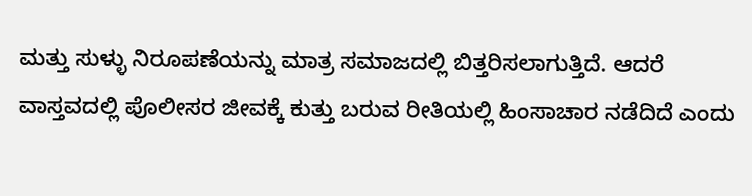ಮತ್ತು ಸುಳ್ಳು ನಿರೂಪಣೆಯನ್ನು ಮಾತ್ರ ಸಮಾಜದಲ್ಲಿ ಬಿತ್ತರಿಸಲಾಗುತ್ತಿದೆ. ಆದರೆ ವಾಸ್ತವದಲ್ಲಿ ಪೊಲೀಸರ ಜೀವಕ್ಕೆ ಕುತ್ತು ಬರುವ ರೀತಿಯಲ್ಲಿ ಹಿಂಸಾಚಾರ ನಡೆದಿದೆ ಎಂದು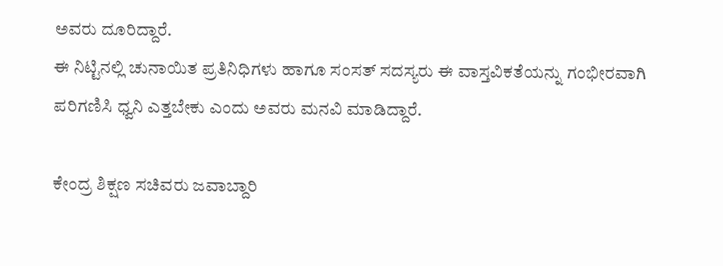ಅವರು ದೂರಿದ್ದಾರೆ.
ಈ ನಿಟ್ಟಿನಲ್ಲಿ ಚುನಾಯಿತ ಪ್ರತಿನಿಧಿಗಳು ಹಾಗೂ ಸಂಸತ್‌ ಸದಸ್ಯರು ಈ ವಾಸ್ತವಿಕತೆಯನ್ನು ಗಂಭೀರವಾಗಿ ಪರಿಗಣಿಸಿ ಧ್ವನಿ ಎತ್ತಬೇಕು ಎಂದು ಅವರು ಮನವಿ ಮಾಡಿದ್ದಾರೆ.

ಕೇಂದ್ರ ಶಿಕ್ಷಣ ಸಚಿವರು ಜವಾಬ್ದಾರಿ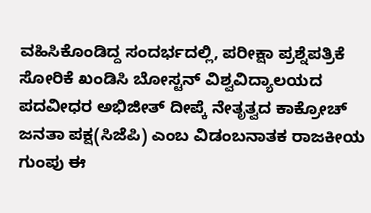ವಹಿಸಿಕೊಂಡಿದ್ದ ಸಂದರ್ಭದಲ್ಲಿ, ಪರೀಕ್ಷಾ ಪ್ರಶ್ನೆಪತ್ರಿಕೆ ಸೋರಿಕೆ ಖಂಡಿಸಿ ಬೋಸ್ಟನ್‌ ವಿಶ್ವವಿದ್ಯಾಲಯದ ಪದವೀಧರ ಅಭಿಜೀತ್‌ ದೀಪ್ಕೆ ನೇತೃತ್ವದ ಕಾಕ್ರೋಚ್‌ ಜನತಾ ಪಕ್ಷ(ಸಿಜೆಪಿ) ಎಂಬ ವಿಡಂಬನಾತಕ ರಾಜಕೀಯ ಗುಂಪು ಈ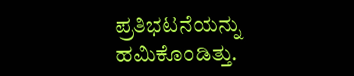ಪ್ರತಿಭಟನೆಯನ್ನು ಹಮಿಕೊಂಡಿತ್ತು.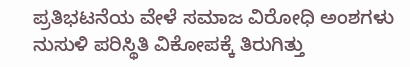ಪ್ರತಿಭಟನೆಯ ವೇಳೆ ಸಮಾಜ ವಿರೋಧಿ ಅಂಶಗಳು ನುಸುಳಿ ಪರಿಸ್ಥಿತಿ ವಿಕೋಪಕ್ಕೆ ತಿರುಗಿತ್ತು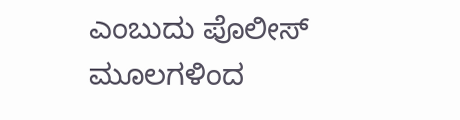ಎಂಬುದು ಪೊಲೀಸ್‌‍ ಮೂಲಗಳಿಂದ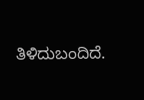ತಿಳಿದುಬಂದಿದೆ.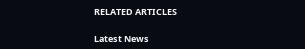RELATED ARTICLES

Latest News